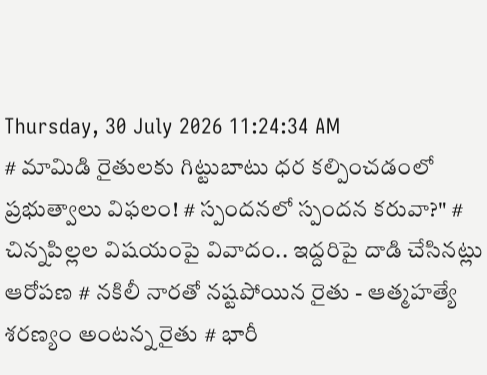Thursday, 30 July 2026 11:24:34 AM
# మామిడి రైతులకు గిట్టుబాటు ధర కల్పించడంలో ప్రభుత్వాలు విఫలం! # స్పందనలో స్పందన కరువా?" # చిన్నపిల్లల విషయంపై వివాదం.. ఇద్దరిపై దాడి చేసినట్లు ఆరోపణ # నకిలీ నారతో నష్టపోయిన రైతు - ఆత్మహత్యే శరణ్యం అంటన్న రైతు # భారీ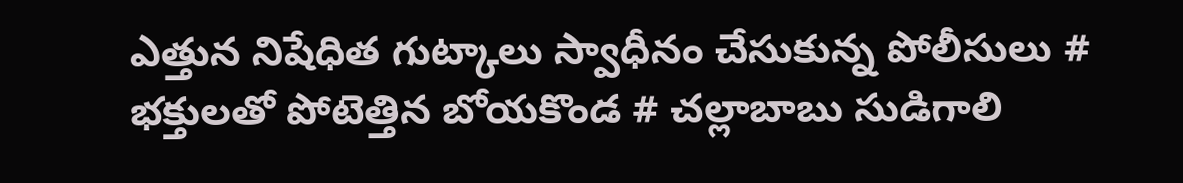ఎత్తున నిషేధిత గుట్కాలు స్వాధీనం చేసుకున్న పోలీసులు # భక్తులతో పోటెత్తిన బోయకొండ # చల్లాబాబు సుడిగాలి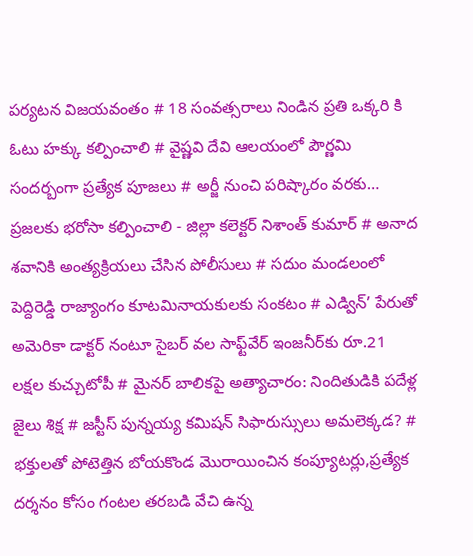పర్యటన విజయవంతం # 18 సంవత్సరాలు నిండిన ప్రతి ఒక్కరి కి ఓటు హక్కు కల్పించాలి # వైష్ణవి దేవి ఆలయంలో పౌర్ణమి సందర్బంగా ప్రత్యేక పూజలు # అర్జీ నుంచి పరిష్కారం వరకు… ప్రజలకు భరోసా కల్పించాలి - జిల్లా కలెక్టర్ నిశాంత్ కుమార్ # అనాద శవానికి అంత్యక్రియలు చేసిన పోలీసులు # సదుం మండలంలో పెద్దిరెడ్డి రాజ్యాంగం కూటమినాయకులకు సంకటం # ఎడ్విన్’ పేరుతో అమెరికా డాక్టర్ నంటూ సైబర్ వల సాఫ్ట్‌వేర్ ఇంజనీర్‌కు రూ.21 లక్షల కుచ్చుటోపీ # మైనర్ బాలికపై అత్యాచారం: నిందితుడికి పదేళ్ల జైలు శిక్ష # జస్టీస్ పున్నయ్య కమిషన్ సిఫారుస్సులు అమలెక్కడ? # భక్తులతో పోటెత్తిన బోయకొండ మొరాయించిన కంప్యూటర్లు,ప్రత్యేక దర్శనం కోసం గంటల తరబడి వేచి ఉన్న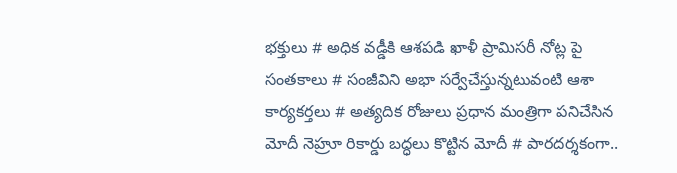భక్తులు # అధిక వడ్డీకి ఆశపడి ఖాళీ ప్రామిసరీ నోట్ల పై సంతకాలు # సంజీవిని అభా సర్వేచేస్తున్నటువంటి ఆశా కార్యకర్తలు # అత్యదిక రోజులు ప్రధాన మంత్రిగా పనిచేసిన మోదీ నెహ్రూ రికార్డు బద్ధలు కొట్టిన మోదీ # పారదర్శకంగా..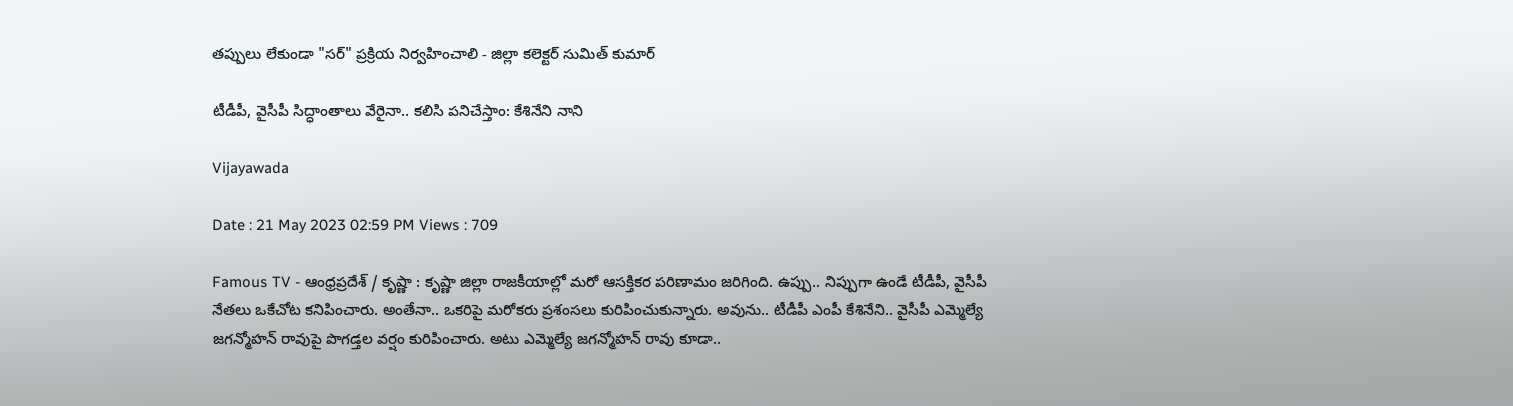తప్పులు లేకుండా "సర్" ప్రక్రియ నిర్వహించాలి - జిల్లా కలెక్టర్ సుమిత్ కుమార్

టీడీపీ, వైసీపీ సిద్ధాంతాలు వేరైనా.. కలిసి పనిచేస్తాం: కేశినేని నాని

Vijayawada

Date : 21 May 2023 02:59 PM Views : 709

Famous TV - ఆంధ్రప్రదేశ్ / కృష్ణా : కృష్ణా జిల్లా రాజకీయాల్లో మరో ఆసక్తికర పరిణామం జరిగింది. ఉప్పు.. నిప్పుగా ఉండే టీడీపీ, వైసీపీ నేతలు ఒకేచోట కనిపించారు. అంతేనా.. ఒకరిపై మరోకరు ప్రశంసలు కురిపించుకున్నారు. అవును.. టీడీపీ ఎంపీ కేశినేని.. వైసీపీ ఎమ్మెల్యే జగన్మోహన్ రావుపై పొగడ్తల వర్షం కురిపించారు. అటు ఎమ్మెల్యే జగన్మోహన్ రావు కూడా..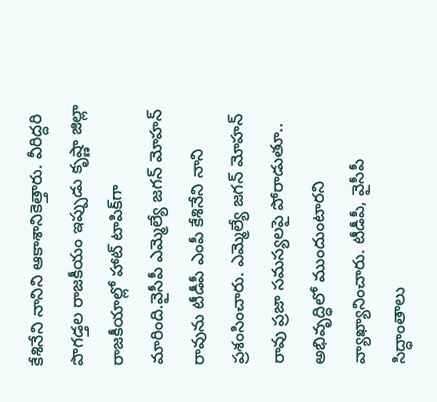కేశినేని నానిని ఆకాశానికెత్తారు. వీరిద్దరి పొగడ్తల రాజకీయం ఇప్పుడు కృష్ణా జిల్లా రాజకీయాల్లో హాట్ టాపిక్‌గా మారింది.వైసీపీ ఎమ్మెల్యే జగన్ మోహన్ రావును టీడీపీ ఎంపీ కేశినేని నాని ప్రశంసించారు. ఎమ్మెల్యే జగన్ మోహన్ రావు ప్రజా సమస్యలపై పోరాడుతూ.. అభివృద్ధిలో ముందుంటారని వ్యాఖ్యానించారు. టీడీపీ, వైసీపీ సిద్ధాంతాలు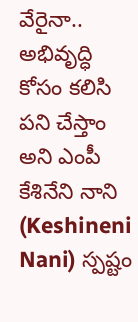వేరైనా.. అభివృద్ధి కోసం కలిసి పని చేస్తాం అని ఎంపీ కేశినేని నాని (Keshineni Nani) స్పష్టం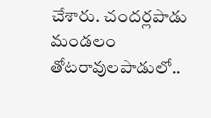చేశారు. చందర్లపాడు మండలం తోటరావులపాడులో..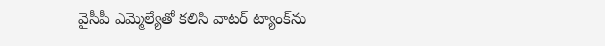వైసీపీ ఎమ్మెల్యేతో కలిసి వాటర్ ట్యాంక్‌ను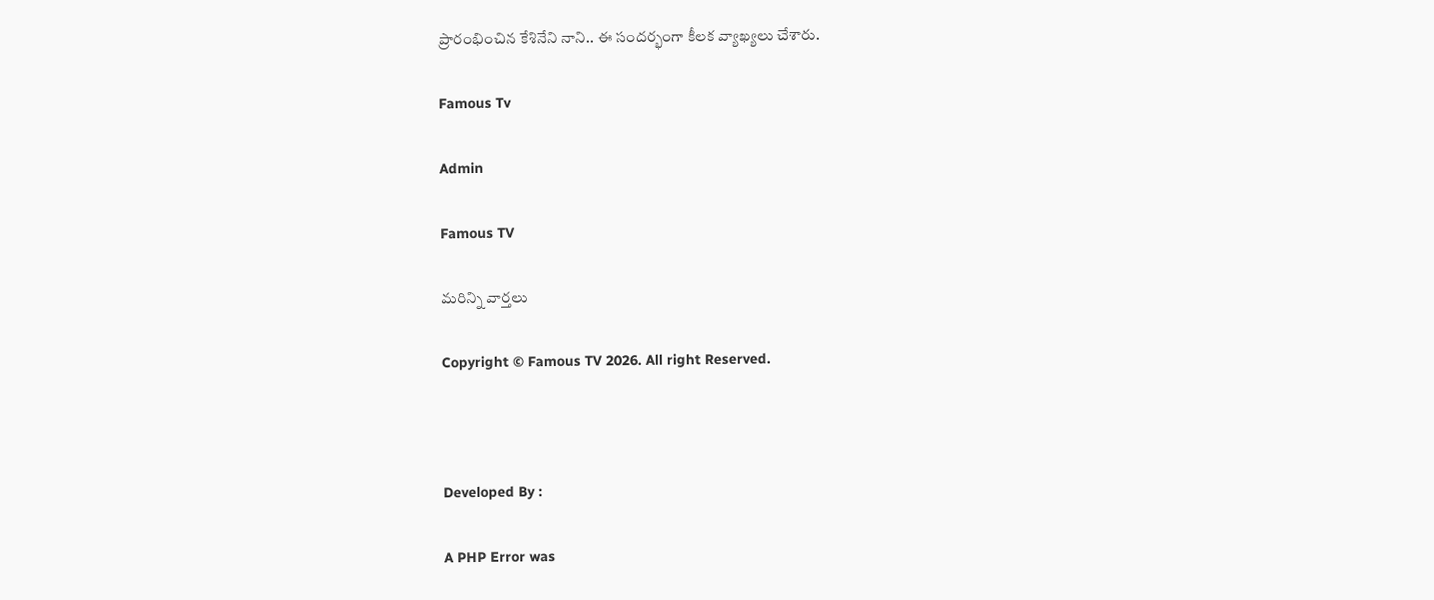ప్రారంభించిన కేశినేని నాని.. ఈ సందర్భంగా కీలక వ్యాఖ్యలు చేశారు.

Famous Tv

Admin

Famous TV

మరిన్ని వార్తలు

Copyright © Famous TV 2026. All right Reserved.



Developed By :

A PHP Error was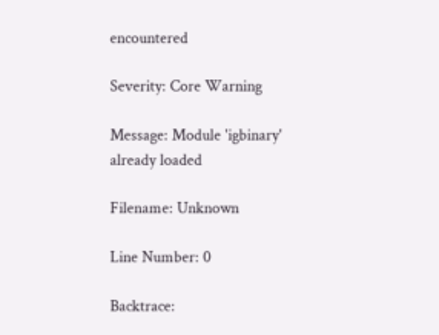encountered

Severity: Core Warning

Message: Module 'igbinary' already loaded

Filename: Unknown

Line Number: 0

Backtrace: